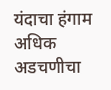यंदाचा हंगाम अधिक अडचणीचा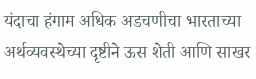यंदाचा हंगाम अधिक अडचणीचा भारताच्या अर्थव्यवस्थेच्या दृष्टीने ऊस शेती आणि साखर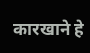कारखाने हे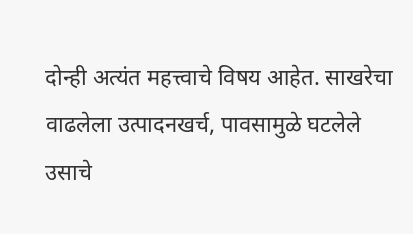दोन्ही अत्यंत महत्त्वाचे विषय आहेत. साखरेचा वाढलेला उत्पादनखर्च, पावसामुळे घटलेले उसाचे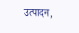उत्पादन,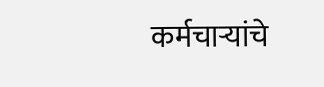कर्मचाऱ्यांचे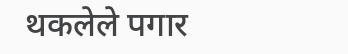थकलेले पगार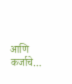आणि कर्जाचे…